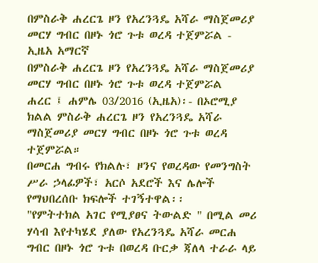በምስራቅ ሐረርጌ ዞን የአረንጓዴ አሻራ ማስጀመሪያ መርሃ ግብር በዞኑ ጎሮ ጉቱ ወረዳ ተጀምሯል - ኢዜአ አማርኛ
በምስራቅ ሐረርጌ ዞን የአረንጓዴ አሻራ ማስጀመሪያ መርሃ ግብር በዞኑ ጎሮ ጉቱ ወረዳ ተጀምሯል
ሐረር ፤ ሐምሌ 03/2016 (ኢዜአ)፡- በኦሮሚያ ክልል ምስራቅ ሐረርጌ ዞን የአረንጓዴ አሻራ ማስጀመሪያ መርሃ ግብር በዞኑ ጎሮ ጉቱ ወረዳ ተጀምሯል።
በመርሐ ግብሩ የክልሉ፣ ዞንና የወረዳው የመንግስት ሥራ ኃላፊዎች፣ አርሶ አደሮች እና ሌሎች የማህበረሰቡ ክፍሎች ተገኝተዋል፡፡
"የምትተክል አገር የሚያፀና ትውልድ " በሚል መሪ ሃሳብ እየተካሄደ ያለው የአረንጓዴ አሻራ መርሐ ግብር በዞኑ ጎሮ ጉቱ በወረዳ ቡርቃ ጃለላ ተራራ ላይ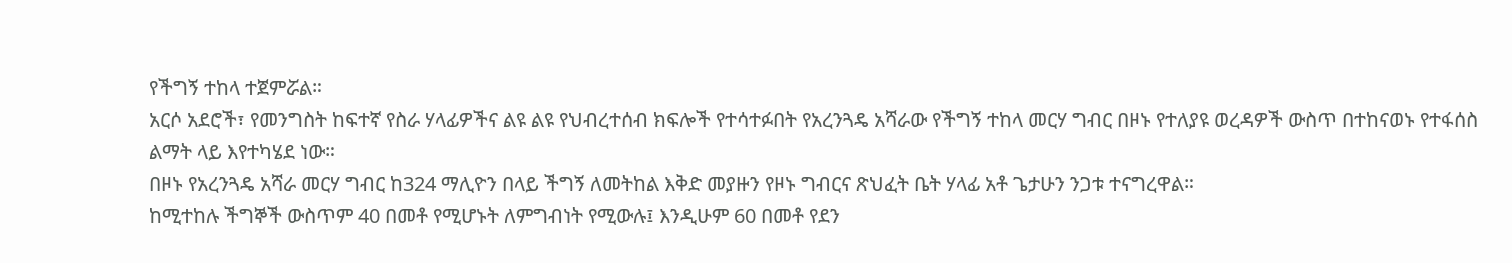የችግኝ ተከላ ተጀምሯል።
አርሶ አደሮች፣ የመንግስት ከፍተኛ የስራ ሃላፊዎችና ልዩ ልዩ የህብረተሰብ ክፍሎች የተሳተፉበት የአረንጓዴ አሻራው የችግኝ ተከላ መርሃ ግብር በዞኑ የተለያዩ ወረዳዎች ውስጥ በተከናወኑ የተፋሰስ ልማት ላይ እየተካሄደ ነው።
በዞኑ የአረንጓዴ አሻራ መርሃ ግብር ከ324 ማሊዮን በላይ ችግኝ ለመትከል እቅድ መያዙን የዞኑ ግብርና ጽህፈት ቤት ሃላፊ አቶ ጌታሁን ንጋቱ ተናግረዋል።
ከሚተከሉ ችግኞች ውስጥም 40 በመቶ የሚሆኑት ለምግብነት የሚውሉ፤ እንዲሁም 60 በመቶ የደን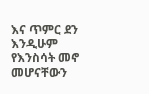እና ጥምር ደን እንዲሁም የእንስሳት መኖ መሆናቸውን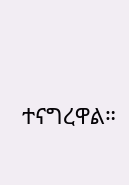ተናግረዋል።